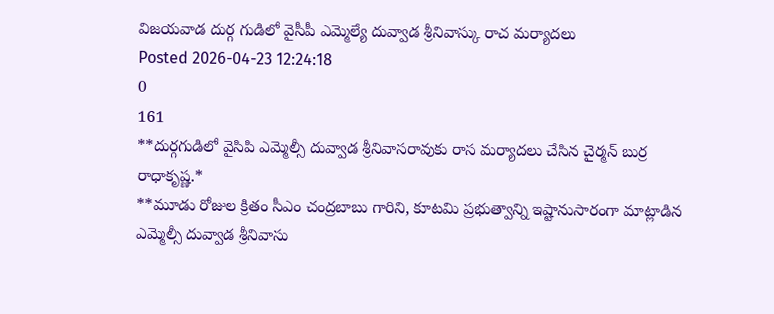విజయవాడ దుర్గ గుడిలో వైసీపీ ఎమ్మెల్యే దువ్వాడ శ్రీనివాస్కు రాచ మర్యాదలు
Posted 2026-04-23 12:24:18
0
161
**దుర్గగుడిలో వైసిపి ఎమ్మెల్సీ దువ్వాడ శ్రీనివాసరావుకు రాస మర్యాదలు చేసిన చైర్మన్ బుర్ర రాధాకృష్ణ.*
**మూడు రోజుల క్రితం సీఎం చంద్రబాబు గారిని, కూటమి ప్రభుత్వాన్ని ఇష్టానుసారంగా మాట్లాడిన ఎమ్మెల్సీ దువ్వాడ శ్రీనివాసు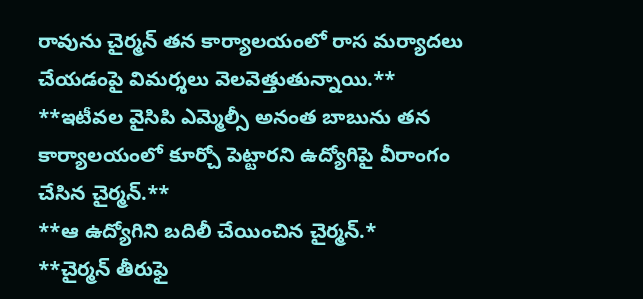రావును చైర్మన్ తన కార్యాలయంలో రాస మర్యాదలు చేయడంపై విమర్శలు వెలవెత్తుతున్నాయి.**
**ఇటీవల వైసిపి ఎమ్మెల్సీ అనంత బాబును తన కార్యాలయంలో కూర్చో పెట్టారని ఉద్యోగిపై వీరాంగం చేసిన చైర్మన్.**
**ఆ ఉద్యోగిని బదిలీ చేయించిన చైర్మన్.*
**చైర్మన్ తీరుఫై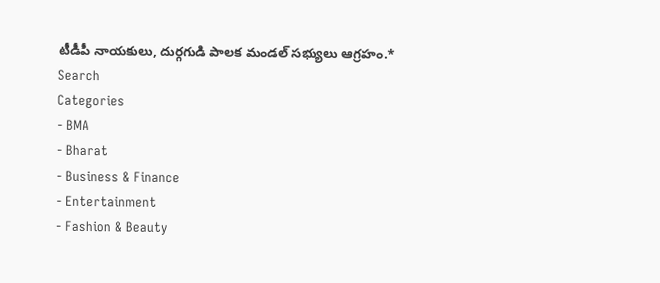టీడీపీ నాయకులు, దుర్గగుడి పాలక మండల్ సభ్యులు ఆగ్రహం.*
Search
Categories
- BMA
- Bharat
- Business & Finance
- Entertainment
- Fashion & Beauty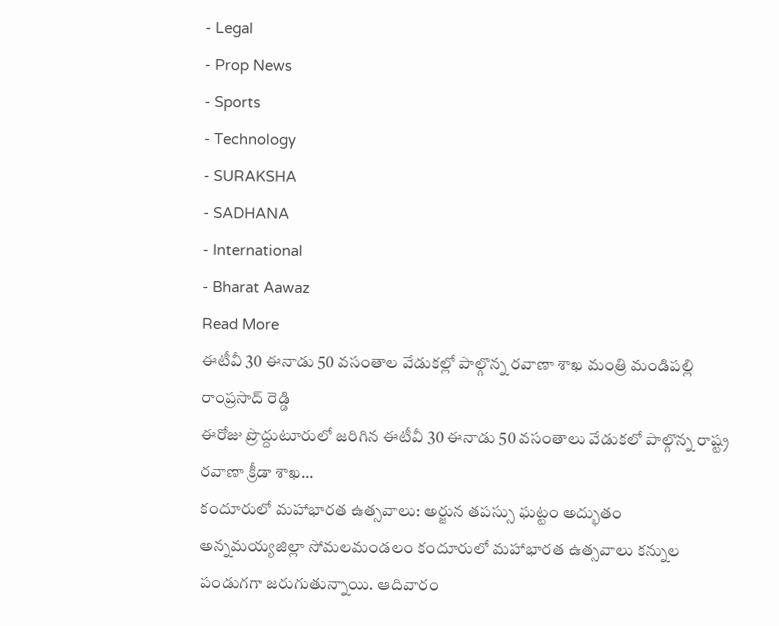- Legal
- Prop News
- Sports
- Technology
- SURAKSHA
- SADHANA
- International
- Bharat Aawaz
Read More
ఈటీవీ 30 ఈనాడు 50 వసంతాల వేడుకల్లో పాల్గొన్న రవాణా శాఖ మంత్రి మండిపల్లి రాంప్రసాద్ రెడ్డి
ఈరోజు ప్రొద్దుటూరులో జరిగిన ఈటీవీ 30 ఈనాడు 50 వసంతాలు వేడుకలో పాల్గొన్న రాష్ట్ర రవాణా క్రీడా శాఖ...
కందూరులో మహాభారత ఉత్సవాలు: అర్జున తపస్సు ఘట్టం అద్భుతం
అన్నమయ్యజిల్లా సోమలమండలం కందూరులో మహాభారత ఉత్సవాలు కన్నుల పండుగగా జరుగుతున్నాయి. ఆదివారం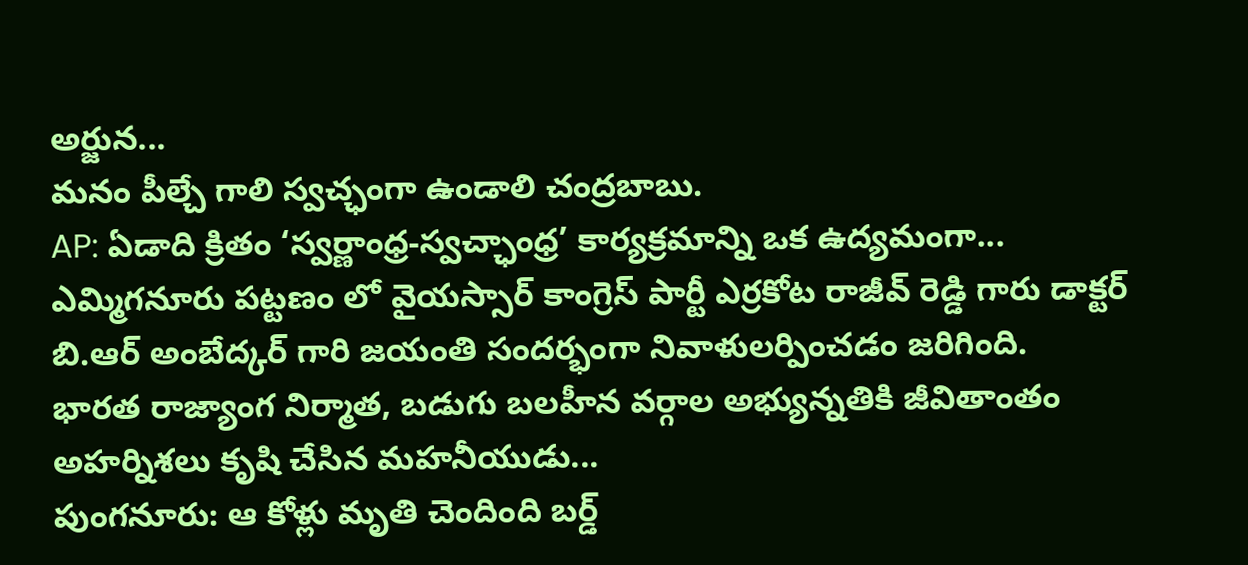అర్జున...
మనం పీల్చే గాలి స్వచ్ఛంగా ఉండాలి చంద్రబాబు.
AP: ఏడాది క్రితం ‘స్వర్ణాంధ్ర-స్వచ్ఛాంధ్ర’ కార్యక్రమాన్ని ఒక ఉద్యమంగా...
ఎమ్మిగనూరు పట్టణం లో వైయస్సార్ కాంగ్రెస్ పార్టీ ఎర్రకోట రాజీవ్ రెడ్డి గారు డాక్టర్ బి.ఆర్ అంబేద్కర్ గారి జయంతి సందర్భంగా నివాళులర్పించడం జరిగింది.
భారత రాజ్యాంగ నిర్మాత, బడుగు బలహీన వర్గాల అభ్యున్నతికి జీవితాంతం అహర్నిశలు కృషి చేసిన మహనీయుడు...
పుంగనూరు: ఆ కోళ్లు మృతి చెందింది బర్డ్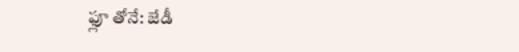ఫ్లూ తోనే: జేడీ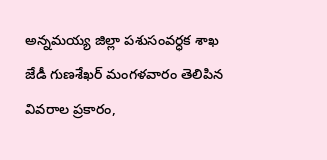అన్నమయ్య జిల్లా పశుసంవర్ధక శాఖ జేడీ గుణశేఖర్ మంగళవారం తెలిపిన వివరాల ప్రకారం,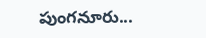పుంగనూరు...